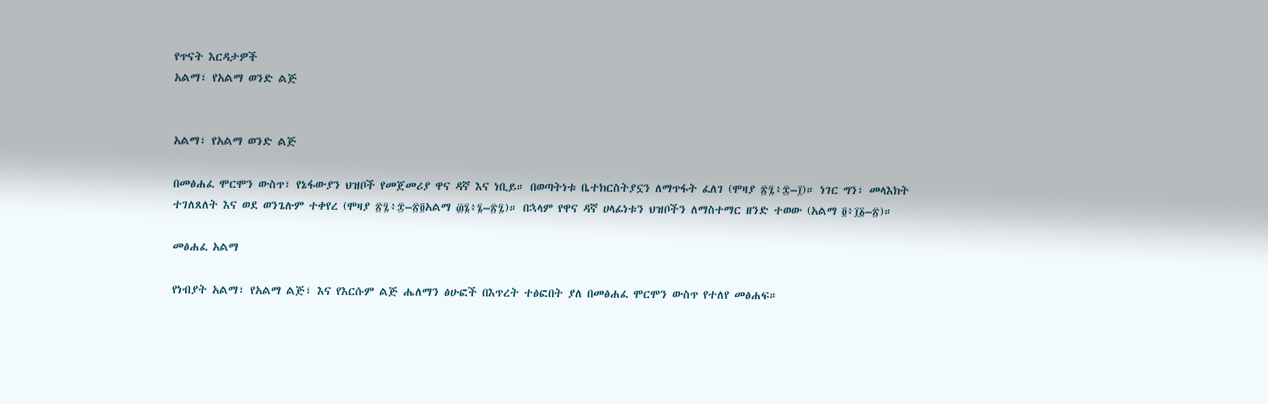የጥናት እርዳታዎች
አልማ፣ የአልማ ወንድ ልጅ


አልማ፣ የአልማ ወንድ ልጅ

በመፅሐፈ ሞርሞን ውስጥ፣ የኔፋውያን ህዝቦች የመጀመሪያ ዋና ዳኛ እና ነቢይ። በወጣትነቱ ቤተክርስትያኗን ለማጥፋት ፈለገ (ሞዛያ ፳፯፥፰–፲)። ነገር ግን፣ መላእክት ተገለጸለት እና ወደ ወንጌሉም ተቀየረ (ሞዛያ ፳፯፥፰–፳፬አልማ ፴፮፥፮–፳፯)። በኋላም የዋና ዳኛ ሀላፊነቱን ህዝቦችን ለማስተማር ዘንድ ተወው (አልማ ፬፥፲፩–፳)።

መፅሐፈ አልማ

የነብያት አልማ፣ የአልማ ልጅ፣ እና የእርሱም ልጅ ሔለማን ፅሁፎች በእጥረት ተፅፎበት ያለ በመፅሐፈ ሞርሞን ውስጥ የተለየ መፅሐፍ።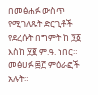በመፅሐፉ ውስጥ የሚገለጹት ድርጊቶች የደረሱት በግምት ከ ፺፩ እስከ ፶፪ ም.ዓ. ነበር። መፅሀፉ ፷፫ ምዕራፎች አሉት።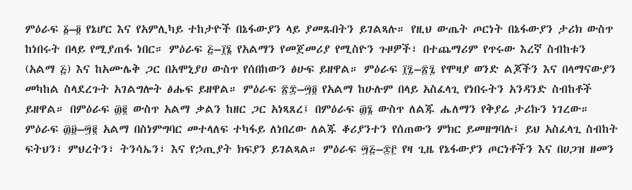ምዕራፍ ፩–፬ የኔሆር እና የአምሊካይ ተከታዮች በኔፋውያን ላይ ያመጹበትን ይገልጻሉ። የዚህ ውጤት ጦርነት በኔፋውያን ታሪክ ውስጥ ከነበሩት በላይ የሚያጠፋ ነበር። ምዕራፍ ፭–፲፮ የአልማን የመጀመሪያ የሚስዮን ጉዞዎች፣ በተጨማሪም የጥሩው እረኛ ስብከቱን (አልማ ፭) እና ከአሙሌቅ ጋር በአሞኒያሀ ውስጥ የሰበከውን ፅሁፍ ይዘዋል። ምዕራፍ ፲፯–፳፯ የሞዛያ ወንድ ልጆችን እና በላማናውያን መካከል ስላደረጉት አገልግሎት ፅሑፍ ይዘዋል። ምዕራፍ ፳፰–፵፬ የአልማ ከሁሉም በላይ አስፈላጊ የነበሩትን አንዳንድ ስብከቶች ይዘዋል። በምዕራፍ ፴፪ ውስጥ አልማ ቃልን ከዘር ጋር አነጻጸረ፤ በምዕራፍ ፴፮ ውስጥ ለልጁ ሔለማን የቅያሬ ታሪኩን ነገረው። ምዕራፍ ፴፱–፵፪ አልማ በስነምግባር መተላለፍ ተካፋይ ለነበረው ለልጁ ቆሪያንተን የሰጠውን ምክር ይመዘግባሉ፤ ይህ አስፈላጊ ስብከት ፍትህን፣ ምህረትን፣ ትንሳኤን፣ እና የኃጢያት ክፍያን ይገልጻል። ምዕራፍ ፵፭–፷፫ የዛ ጊዜ የኔፋውያን ጦርነቶችን እና በሀጋዝ ዘመን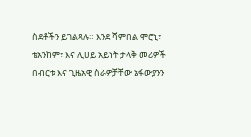ስደቶችን ይገልጻሉ። እንደ ሻምበል ሞሮኒ፣ ቴአንከም፣ እና ሊሀይ አይነት ታላቅ መሪዎች በብርቱ እና ጊዜአዊ ስራዎቻቸው ኔፋውያንን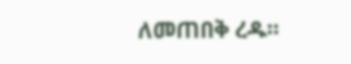ለመጠበቅ ረዱ።